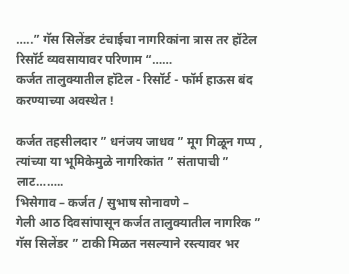…..” गॅस सिलेंडर टंचाईचा नागरिकांना त्रास तर हॉटेल रिसॉर्ट व्यवसायावर परिणाम “……
कर्जत तालुक्यातील हॉटेल - रिसॉर्ट - फॉर्म हाऊस बंद करण्याच्या अवस्थेत !

कर्जत तहसीलदार ” धनंजय जाधव ” मूग गिळून गप्प , त्यांच्या या भूमिकेमुळे नागरिकांत ” संतापाची ” लाट……..
भिसेगाव – कर्जत / सुभाष सोनावणे –
गेली आठ दिवसांपासून कर्जत तालुक्यातील नागरिक ” गॅस सिलेंडर ” टाकी मिळत नसल्याने रस्त्यावर भर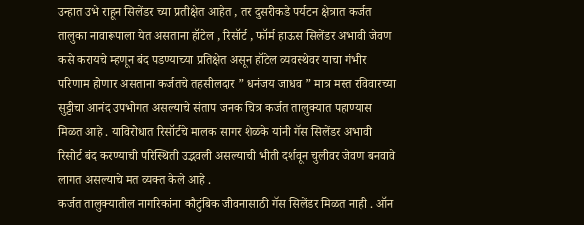उन्हात उभे राहून सिलेंडर च्या प्रतीक्षेत आहेत , तर दुसरीकडे पर्यटन क्षेत्रात कर्जत तालुका नावारूपाला येत असताना हॉटेल , रिसॉर्ट , फॉर्म हाऊस सिलेंडर अभावी जेवण कसे करायचे म्हणून बंद पडण्याच्या प्रतिक्षेत असून हॉटेल व्यवस्थेवर याचा गंभीर परिणाम होणार असताना कर्जतचे तहसीलदार ” धनंजय जाधव ” मात्र मस्त रविवारच्या सुट्टीचा आनंद उपभोगत असल्याचे संताप जनक चित्र कर्जत तालुक्यात पहाण्यास मिळत आहे . याविरोधात रिसॉर्टचे मालक सागर शेळके यांनी गॅस सिलेंडर अभावी रिसोर्ट बंद करण्याची परिस्थिती उद्भवली असल्याची भीती दर्शवून चुलीवर जेवण बनवावे लागत असल्याचे मत व्यक्त केले आहे .
कर्जत तालुक्यातील नागरिकांना कौटुंबिक जीवनासाठी गॅस सिलेंडर मिळत नाही . ऑन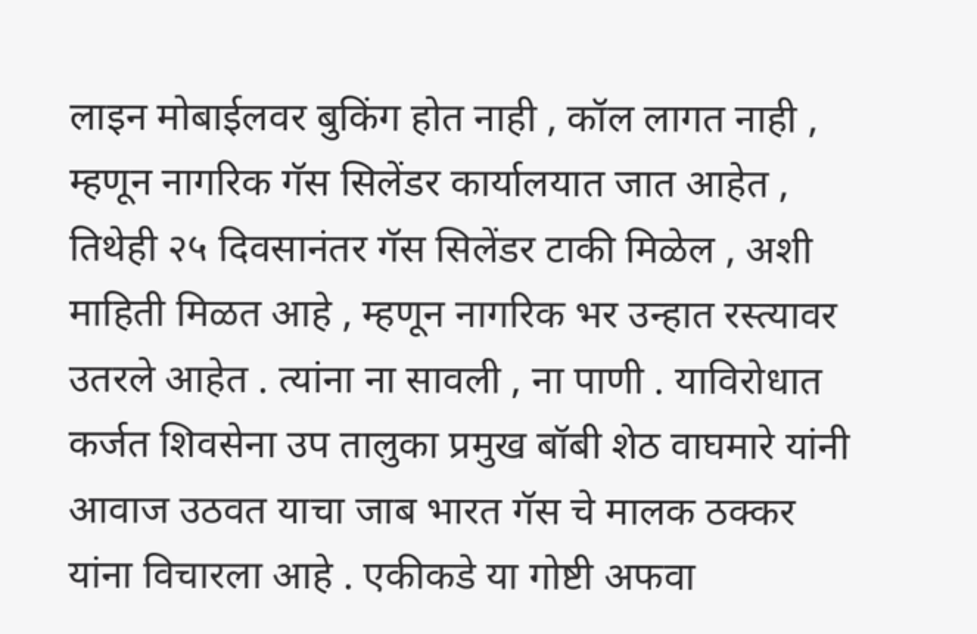लाइन मोबाईलवर बुकिंग होत नाही , कॉल लागत नाही , म्हणून नागरिक गॅस सिलेंडर कार्यालयात जात आहेत , तिथेही २५ दिवसानंतर गॅस सिलेंडर टाकी मिळेल , अशी माहिती मिळत आहे , म्हणून नागरिक भर उन्हात रस्त्यावर उतरले आहेत . त्यांना ना सावली , ना पाणी . याविरोधात कर्जत शिवसेना उप तालुका प्रमुख बॉबी शेठ वाघमारे यांनी आवाज उठवत याचा जाब भारत गॅस चे मालक ठक्कर यांना विचारला आहे . एकीकडे या गोष्टी अफवा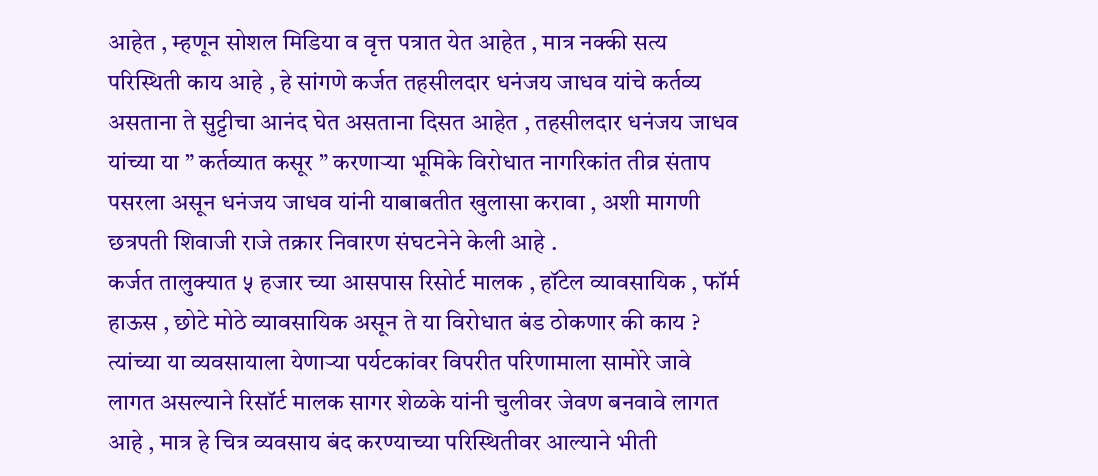आहेत , म्हणून सोशल मिडिया व वृत्त पत्रात येत आहेत , मात्र नक्की सत्य परिस्थिती काय आहे , हे सांगणे कर्जत तहसीलदार धनंजय जाधव यांचे कर्तव्य असताना ते सुट्टीचा आनंद घेत असताना दिसत आहेत , तहसीलदार धनंजय जाधव यांच्या या ” कर्तव्यात कसूर ” करणाऱ्या भूमिके विरोधात नागरिकांत तीव्र संताप पसरला असून धनंजय जाधव यांनी याबाबतीत खुलासा करावा , अशी मागणी छत्रपती शिवाजी राजे तक्रार निवारण संघटनेने केली आहे .
कर्जत तालुक्यात ५ हजार च्या आसपास रिसोर्ट मालक , हॉटेल व्यावसायिक , फॉर्म हाऊस , छोटे मोठे व्यावसायिक असून ते या विरोधात बंड ठोकणार की काय ? त्यांच्या या व्यवसायाला येणाऱ्या पर्यटकांवर विपरीत परिणामाला सामोरे जावे लागत असल्याने रिसॉर्ट मालक सागर शेळके यांनी चुलीवर जेवण बनवावे लागत आहे , मात्र हे चित्र व्यवसाय बंद करण्याच्या परिस्थितीवर आल्याने भीती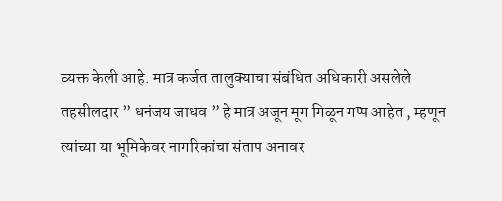व्यक्त केली आहे. मात्र कर्जत तालुक्याचा संबंधित अधिकारी असलेले तहसीलदार ” धनंजय जाधव ” हे मात्र अजून मूग गिळून गप्प आहेत , म्हणून त्यांच्या या भूमिकेवर नागरिकांचा संताप अनावर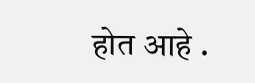होत आहे .